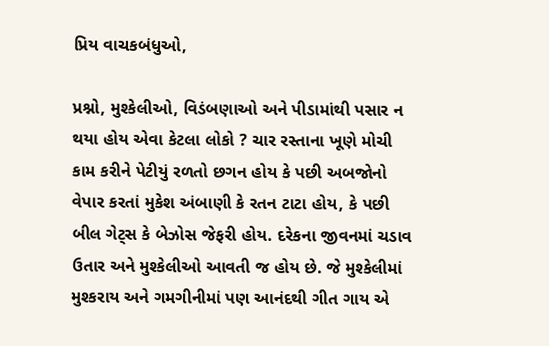પ્રિય વાચકબંધુઓ,

પ્રશ્નો, મુશ્કેલીઓ, વિડંબણાઓ અને પીડામાંથી પસાર ન થયા હોય એવા કેટલા લોકો ? ચાર રસ્તાના ખૂણે મોચી કામ કરીને પેટીયું રળતો છગન હોય કે પછી અબજોનો વેપાર કરતાં મુકેશ અંબાણી કે રતન ટાટા હોય, કે પછી બીલ ગેટ્સ કે બેઝોસ જેફરી હોય. દરેકના જીવનમાં ચડાવ ઉતાર અને મુશ્કેલીઓ આવતી જ હોય છે. જે મુશ્કેલીમાં મુશ્કરાય અને ગમગીનીમાં પણ આનંદથી ગીત ગાય એ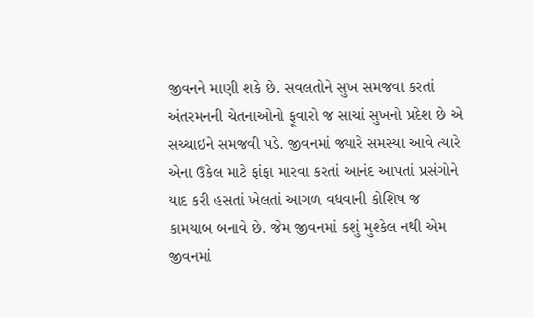જીવનને માણી શકે છે. સવલતોને સુખ સમજવા કરતાં અંતરમનની ચેતનાઓનો ફૂવારો જ સાચાં સુખનો પ્રદેશ છે એ સચ્ચાઇને સમજવી પડે. જીવનમાં જ્યારે સમસ્યા આવે ત્યારે એના ઉકેલ માટે ફાંફા મારવા કરતાં આનંદ આપતાં પ્રસંગોને યાદ કરી હસતાં ખેલતાં આગળ વધવાની કોશિષ જ કામયાબ બનાવે છે. જેમ જીવનમાં કશું મુશ્કેલ નથી એમ જીવનમાં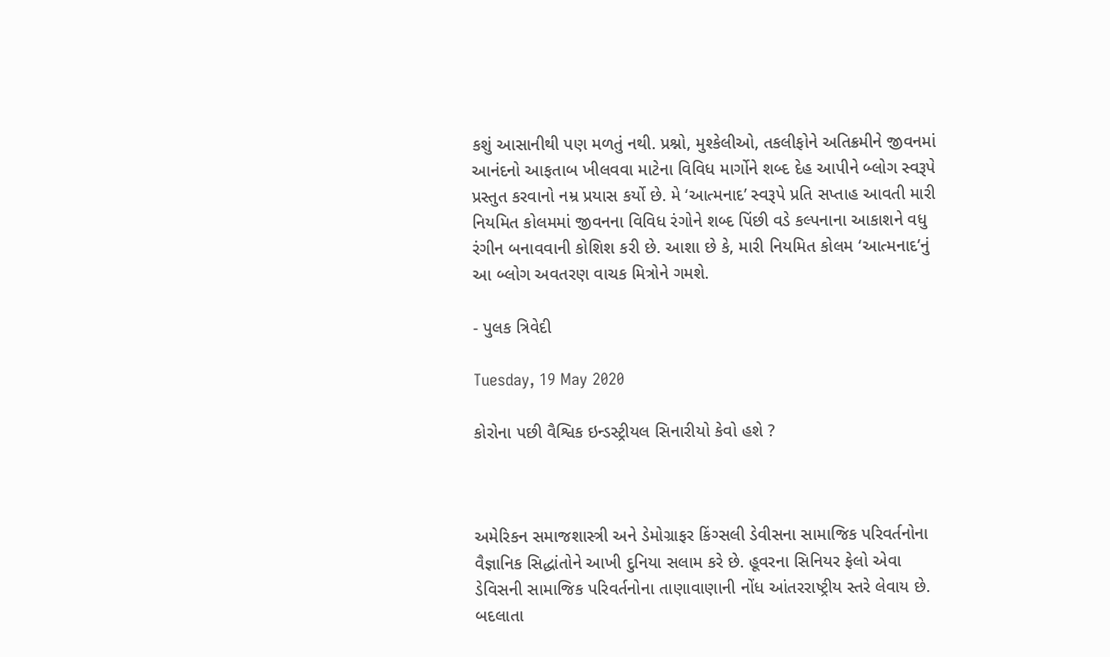કશું આસાનીથી પણ મળતું નથી. પ્રશ્નો, મુશ્કેલીઓ, તકલીફોને અતિક્રમીને જીવનમાં આનંદનો આફતાબ ખીલવવા માટેના વિવિધ માર્ગોને શબ્દ દેહ આપીને બ્લોગ સ્વરૂપે પ્રસ્તુત કરવાનો નમ્ર પ્રયાસ કર્યો છે. મે ‘આત્મનાદ’ સ્વરૂપે પ્રતિ સપ્તાહ આવતી મારી નિયમિત કોલમમાં જીવનના વિવિધ રંગોને શબ્દ પિંછી વડે કલ્પનાના આકાશને વધુ રંગીન બનાવવાની કોશિશ કરી છે. આશા છે કે, મારી નિયમિત કોલમ ‘આત્મનાદ’નું આ બ્લોગ અવતરણ વાચક મિત્રોને ગમશે.

- પુલક ત્રિવેદી

Tuesday, 19 May 2020

કોરોના પછી વૈશ્વિક ઇન્ડસ્ટ્રીયલ સિનારીયો કેવો હશે ?



અમેરિકન સમાજશાસ્ત્રી અને ડેમોગ્રાફર કિંગ્સલી ડેવીસના સામાજિક પરિવર્તનોના વૈજ્ઞાનિક સિદ્ધાંતોને આખી દુનિયા સલામ કરે છે. હૂવરના સિનિયર ફેલો એવા ડેવિસની સામાજિક પરિવર્તનોના તાણાવાણાની નોંધ આંતરરાષ્ટ્રીય સ્તરે લેવાય છે. બદલાતા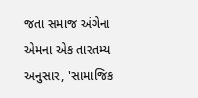જતા સમાજ અંગેના એમના એક તારતમ્ય અનુસાર, 'સામાજિક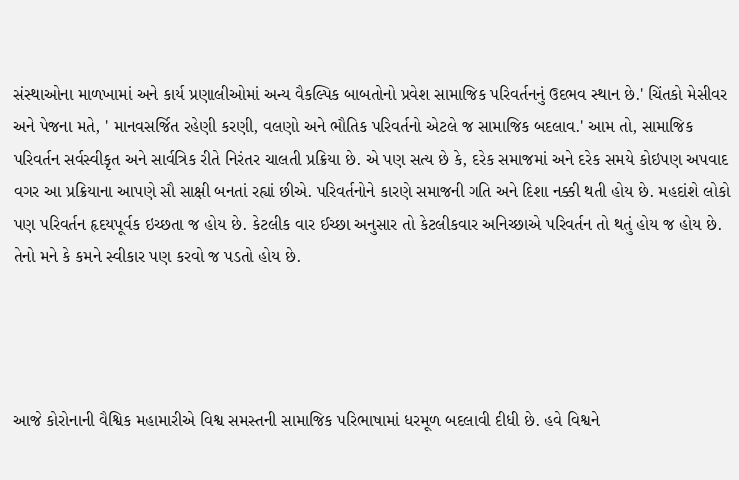સંસ્થાઓના માળખામાં અને કાર્ય પ્રણાલીઓમાં અન્ય વૈકલ્પિક બાબતોનો પ્રવેશ સામાજિક પરિવર્તનનું ઉદભવ સ્થાન છે.' ચિંતકો મેસીવર અને પેજના મતે, ' માનવસર્જિત રહેણી કરણી, વલણો અને ભૌતિક પરિવર્તનો એટલે જ સામાજિક બદલાવ.' આમ તો, સામાજિક પરિવર્તન સર્વસ્વીકૃત અને સાર્વત્રિક રીતે નિરંતર ચાલતી પ્રક્રિયા છે. એ પણ સત્ય છે કે, દરેક સમાજમાં અને દરેક સમયે કોઇપણ અપવાદ વગર આ પ્રક્રિયાના આપણે સૌ સાક્ષી બનતાં રહ્યાં છીએ. પરિવર્તનોને કારણે સમાજની ગતિ અને દિશા નક્કી થતી હોય છે. મહદાંશે લોકો પણ પરિવર્તન હૃદયપૂર્વક ઇચ્છતા જ હોય છે. કેટલીક વાર ઈચ્છા અનુસાર તો કેટલીકવાર અનિચ્છાએ પરિવર્તન તો થતું હોય જ હોય છે. તેનો મને કે કમને સ્વીકાર પણ કરવો જ પડતો હોય છે.




આજે કોરોનાની વૈશ્વિક મહામારીએ વિશ્વ સમસ્તની સામાજિક પરિભાષામાં ધરમૂળ બદલાવી દીધી છે. હવે વિશ્વને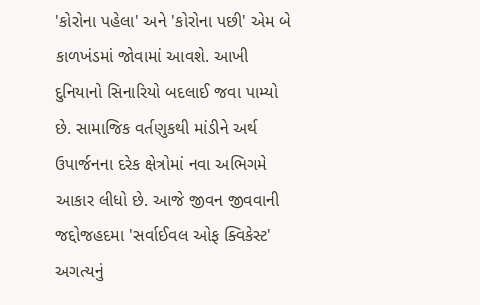'કોરોના પહેલા' અને 'કોરોના પછી' એમ બે કાળખંડમાં જોવામાં આવશે. આખી દુનિયાનો સિનારિયો બદલાઈ જવા પામ્યો છે. સામાજિક વર્તણુકથી માંડીને અર્થ ઉપાર્જનના દરેક ક્ષેત્રોમાં નવા અભિગમે આકાર લીધો છે. આજે જીવન જીવવાની  જદ્દોજહદમા 'સર્વાઈવલ ઓફ ક્વિકેસ્ટ' અગત્યનું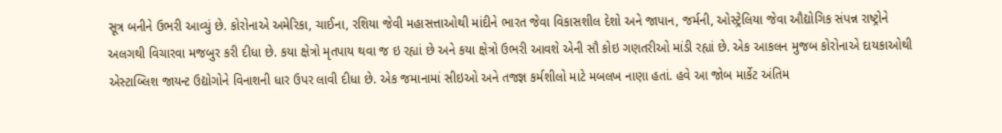સૂત્ર બનીને ઉભરી આવ્યું છે. કોરોનાએ અમેરિકા, ચાઈના, રશિયા જેવી મહાસત્તાઓથી માંદીને ભારત જેવા વિકાસશીલ દેશો અને જાપાન, જર્મની, ઓસ્ટ્રેલિયા જેવા ઔદ્યોગિક સંપન્ન રાષ્ટ્રોને અલગથી વિચારવા મજબુર કરી દીધા છે. કયા ક્ષેત્રો મૃતપાય થવા જ ઇ રહ્યાં છે અને કયા ક્ષેત્રો ઉભરી આવશે એની સૌ કોઇ ગણતરીઓ માંડી રહ્યાં છે. એક આકલન મુજબ કોરોનાએ દાયકાઓથી એસ્ટાબ્લિશ જાયન્ટ ઉદ્યોગોને વિનાશની ધાર ઉપર લાવી દીધા છે. એક જમાનામાં સીઇઓ અને તજજ્ઞ કર્મશીલો માટે મબલખ નાણા હતાં. હવે આ જોબ માર્કેટ અંતિમ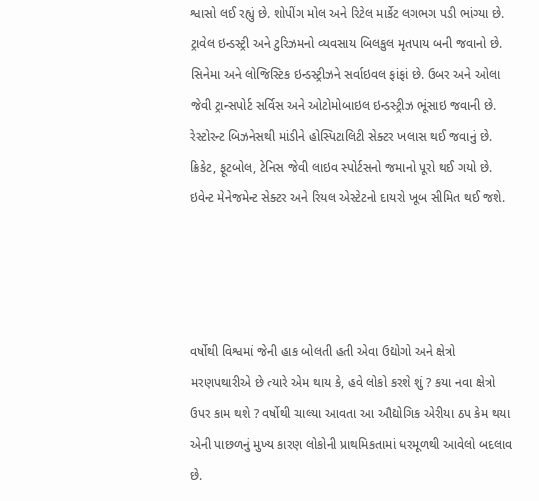શ્વાસો લઈ રહ્યું છે. શોપીંગ મોલ અને રિટેલ માર્કેટ લગભગ પડી ભાંગ્યા છે. ટ્રાવેલ ઇન્ડસ્ટ્રી અને ટુરિઝમનો વ્યવસાય બિલકુલ મૃતપાય બની જવાનો છે. સિનેમા અને લોજિસ્ટિક ઇન્ડસ્ટ્રીઝને સર્વાઇવલ ફાંફાં છે. ઉબર અને ઓલા જેવી ટ્રાન્સપોર્ટ સર્વિસ અને ઓટોમોબાઇલ ઇન્ડસ્ટ્રીઝ ભૂંસાઇ જવાની છે. રેસ્ટોરન્ટ બિઝનેસથી માંડીને હોસ્પિટાલિટી સેક્ટર ખલાસ થઈ જવાનું છે. ક્રિકેટ, ફૂટબોલ, ટેનિસ જેવી લાઇવ સ્પોર્ટસનો જમાનો પૂરો થઈ ગયો છે. ઇવેન્ટ મેનેજમેન્ટ સેક્ટર અને રિયલ એસ્ટેટનો દાયરો ખૂબ સીમિત થઈ જશે.




વર્ષોથી વિશ્વમાં જેની હાક બોલતી હતી એવા ઉદ્યોગો અને ક્ષેત્રો મરણપથારીએ છે ત્યારે એમ થાય કે, હવે લોકો કરશે શું ? કયા નવા ક્ષેત્રો ઉપર કામ થશે ? વર્ષોથી ચાલ્યા આવતા આ ઔદ્યોગિક એરીયા ઠપ કેમ થયા એની પાછળનું મુખ્ય કારણ લોકોની પ્રાથમિકતામાં ધરમૂળથી આવેલો બદલાવ છે.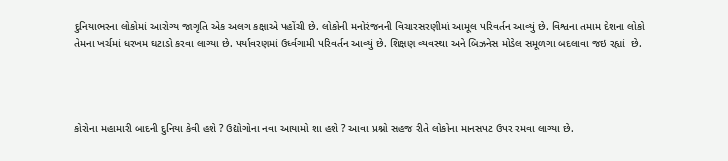દુનિયાભરના લોકોમાં આરોગ્ય જાગૃતિ એક અલગ કક્ષાએ પહોંચી છે. લોકોની મનોરંજનની વિચારસરણીમાં આમૂલ પરિવર્તન આવ્યું છે. વિશ્વના તમામ દેશના લોકો તેમના ખર્ચમાં ધરખમ ઘટાડો કરવા લાગ્યા છે. પર્યાવરણમાં ઉર્ધ્વગામી પરિવર્તન આવ્યું છે. શિક્ષણ વ્યવસ્થા અને બિઝનેસ મોડેલ સમૂળગા બદલાવા જઇ રહ્યાં  છે.




કોરોના મહામારી બાદની દુનિયા કેવી હશે ? ઉદ્યોગોના નવા આયામો શા હશે ? આવા પ્રશ્નો સહજ રીતે લોકોના માનસપટ ઉપર રમવા લાગ્યા છે.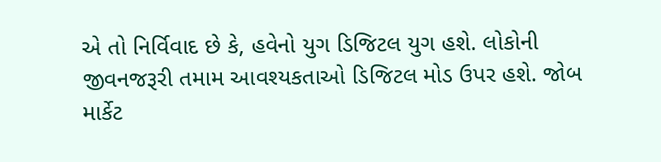એ તો નિર્વિવાદ છે કે, હવેનો યુગ ડિજિટલ યુગ હશે. લોકોની જીવનજરૂરી તમામ આવશ્યકતાઓ ડિજિટલ મોડ ઉપર હશે. જોબ માર્કેટ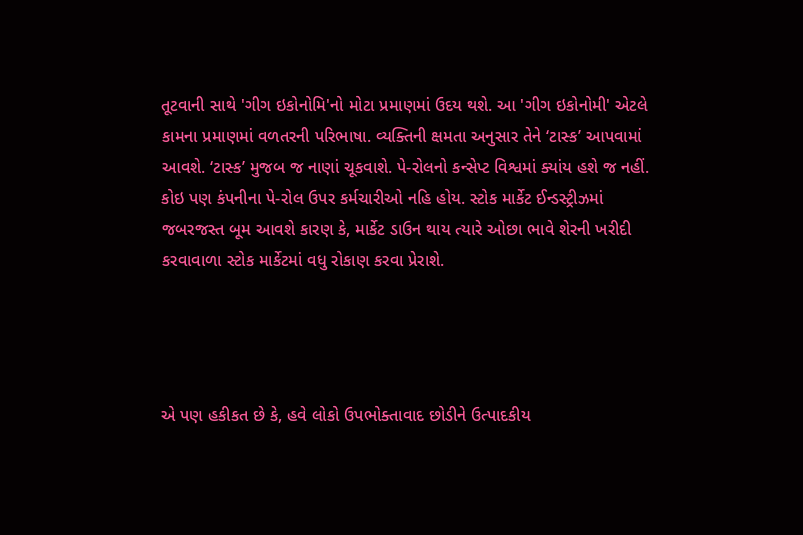તૂટવાની સાથે 'ગીગ ઇકોનોમિ'નો મોટા પ્રમાણમાં ઉદય થશે. આ 'ગીગ ઇકોનોમી' એટલે કામના પ્રમાણમાં વળતરની પરિભાષા. વ્યક્તિની ક્ષમતા અનુસાર તેને ‘ટાસ્ક’ આપવામાં આવશે. ‘ટાસ્ક’ મુજબ જ નાણાં ચૂકવાશે. પે-રોલનો કન્સેપ્ટ વિશ્વમાં ક્યાંય હશે જ નહીં. કોઇ પણ કંપનીના પે-રોલ ઉપર કર્મચારીઓ નહિ હોય. સ્ટોક માર્કેટ ઈન્ડસ્ટ્રીઝમાં જબરજસ્ત બૂમ આવશે કારણ કે, માર્કેટ ડાઉન થાય ત્યારે ઓછા ભાવે શેરની ખરીદી કરવાવાળા સ્ટોક માર્કેટમાં વધુ રોકાણ કરવા પ્રેરાશે.




એ પણ હકીકત છે કે, હવે લોકો ઉપભોક્તાવાદ છોડીને ઉત્પાદકીય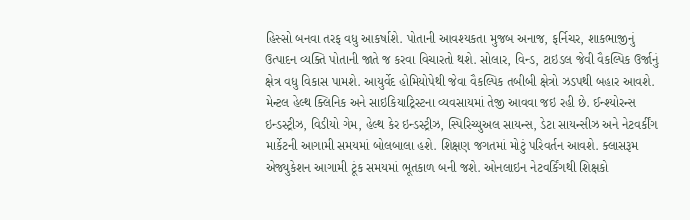હિસ્સો બનવા તરફ વધુ આકર્ષાશે. પોતાની આવશ્યકતા મુજબ અનાજ, ફર્નિચર, શાકભાજીનું ઉત્પાદન વ્યક્તિ પોતાની જાતે જ કરવા વિચારતો થશે. સોલાર, વિન્ડ, ટાઇડલ જેવી વૈકલ્પિક ઉર્જાનું ક્ષેત્ર વધુ વિકાસ પામશે. આયુર્વેદ હોમિયોપેથી જેવા વૈકલ્પિક તબીબી ક્ષેત્રો ઝડપથી બહાર આવશે. મેન્ટલ હેલ્થ ક્લિનિક અને સાઇકિયાટ્રિસ્ટના વ્યવસાયમાં તેજી આવવા જઇ રહી છે. ઈન્શ્યોરન્સ ઇન્ડસ્ટ્રીઝ, વિડીયો ગેમ, હેલ્થ કેર ઇન્ડસ્ટ્રીઝ, સ્પિરિચ્યુઅલ સાયન્સ, ડેટા સાયન્સીઝ અને નેટવર્કીંગ માર્કેટની આગામી સમયમાં બોલબાલા હશે. શિક્ષણ જગતમાં મોટું પરિવર્તન આવશે. ક્લાસરૂમ એજ્યુકેશન આગામી ટૂંક સમયમાં ભૂતકાળ બની જશે. ઓનલાઇન નેટવર્કિંગથી શિક્ષકો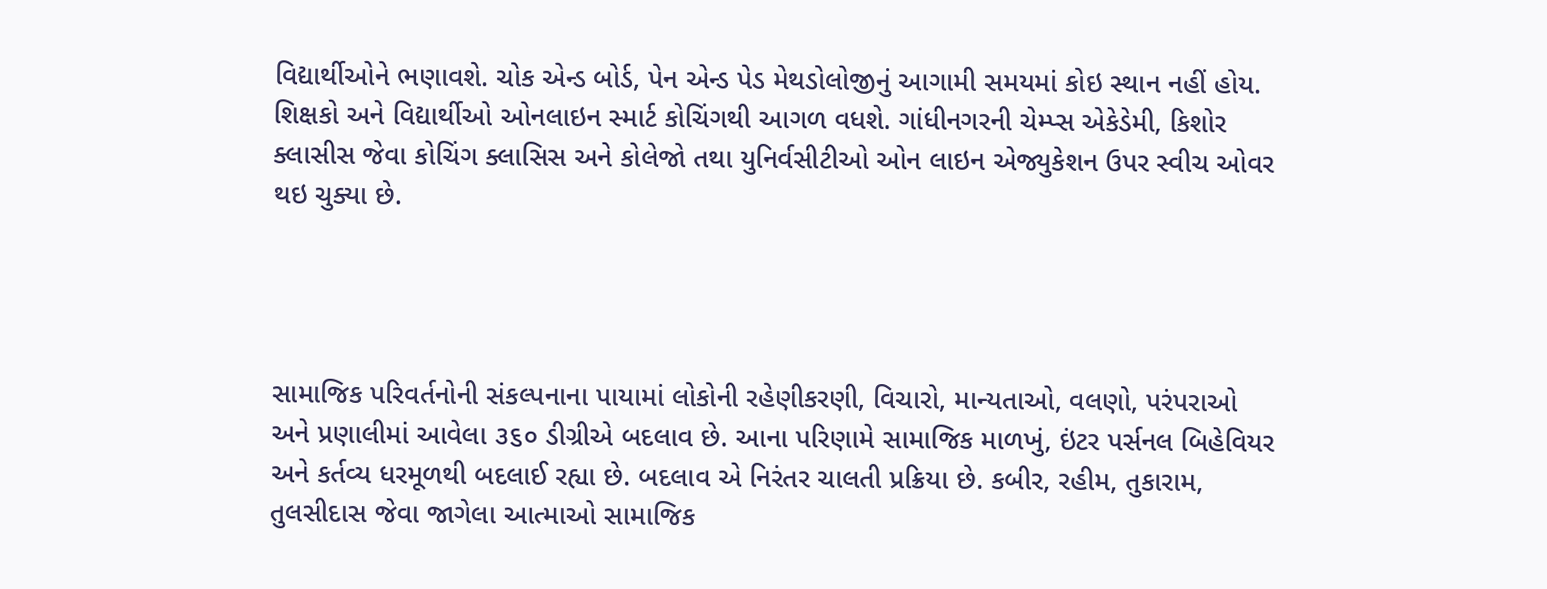વિદ્યાર્થીઓને ભણાવશે. ચોક એન્ડ બોર્ડ, પેન એન્ડ પેડ મેથડોલોજીનું આગામી સમયમાં કોઇ સ્થાન નહીં હોય. શિક્ષકો અને વિદ્યાર્થીઓ ઓનલાઇન સ્માર્ટ કોચિંગથી આગળ વધશે. ગાંધીનગરની ચેમ્પ્સ એકેડેમી, કિશોર ક્લાસીસ જેવા કોચિંગ ક્લાસિસ અને કોલેજો તથા યુનિર્વસીટીઓ ઓન લાઇન એજ્યુકેશન ઉપર સ્વીચ ઓવર થઇ ચુક્યા છે.




સામાજિક પરિવર્તનોની સંકલ્પનાના પાયામાં લોકોની રહેણીકરણી, વિચારો, માન્યતાઓ, વલણો, પરંપરાઓ અને પ્રણાલીમાં આવેલા ૩૬૦ ડીગ્રીએ બદલાવ છે. આના પરિણામે સામાજિક માળખું, ઇંટર પર્સનલ બિહેવિયર અને કર્તવ્ય ધરમૂળથી બદલાઈ રહ્યા છે. બદલાવ એ નિરંતર ચાલતી પ્રક્રિયા છે. કબીર, રહીમ, તુકારામ, તુલસીદાસ જેવા જાગેલા આત્માઓ સામાજિક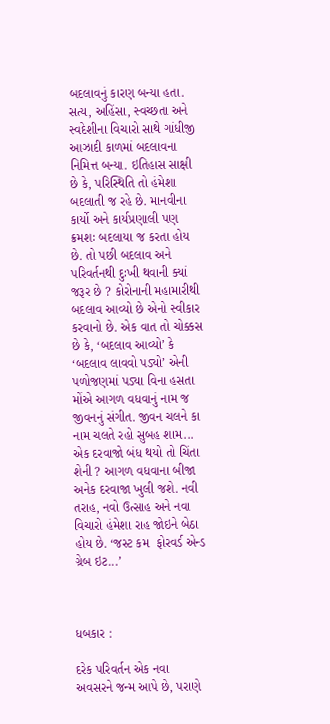બદલાવનું કારણ બન્યા હતા. સત્ય, અહિંસા, સ્વચ્છતા અને સ્વદેશીના વિચારો સાથે ગાંધીજી આઝાદી કાળમાં બદલાવના નિમિત્ત બન્યા. ઇતિહાસ સાક્ષી છે કે, પરિસ્થિતિ તો હંમેશા બદલાતી જ રહે છે. માનવીના કાર્યો અને કાર્યપ્રણાલી પણ ક્રમશઃ બદલાયા જ કરતા હોય છે. તો પછી બદલાવ અને પરિવર્તનથી દુઃખી થવાની ક્યાં જરૂર છે ? કોરોનાની મહામારીથી બદલાવ આવ્યો છે એનો સ્વીકાર કરવાનો છે. એક વાત તો ચોક્કસ છે કે, ‘બદલાવ આવ્યો’ કે ‘બદલાવ લાવવો પડ્યો’ એની પળોજણમાં પડ્યા વિના હસતા મોંએ આગળ વધવાનું નામ જ જીવનનું સંગીત. જીવન ચલને કા નામ ચલતે રહો સુબહ શામ... એક દરવાજો બંધ થયો તો ચિંતા શેની ? આગળ વધવાના બીજા અનેક દરવાજા ખુલી જશે. નવી તરાહ, નવો ઉત્સાહ અને નવા વિચારો હંમેશા રાહ જોઇને બેઠા હોય છે. ‘જસ્ટ કમ  ફોરવર્ડ એન્ડ ગ્રેબ ઇટ...’



ધબકાર :

દરેક પરિવર્તન એક નવા અવસરને જન્મ આપે છે, પરાણે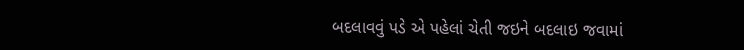બદલાવવું પડે એ પહેલાં ચેતી જઇને બદલાઇ જવામાં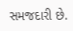સમજદારી છે.